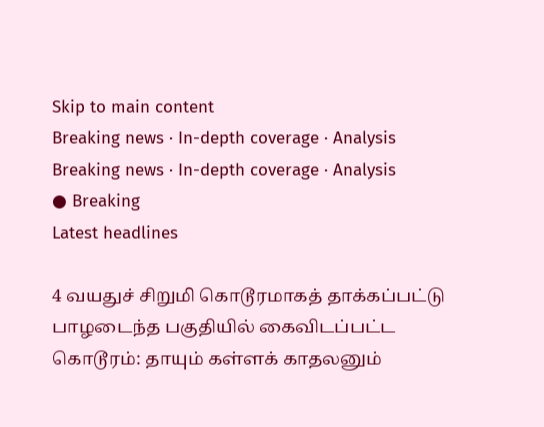Skip to main content
Breaking news · In-depth coverage · Analysis
Breaking news · In-depth coverage · Analysis
● Breaking
Latest headlines

4 வயதுச் சிறுமி கொடூரமாகத் தாக்கப்பட்டு பாழடைந்த பகுதியில் கைவிடப்பட்ட கொடூரம்: தாயும் கள்ளக் காதலனும்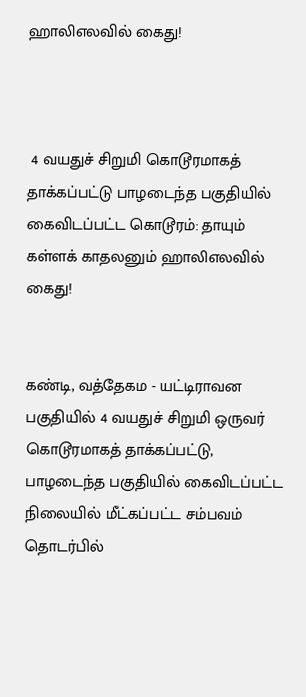ஹாலிஎலவில் கைது!



 4 வயதுச் சிறுமி கொடூரமாகத் தாக்கப்பட்டு பாழடைந்த பகுதியில் கைவிடப்பட்ட கொடூரம்: தாயும் கள்ளக் காதலனும் ஹாலிஎலவில் கைது!


கண்டி, வத்தேகம - யட்டிராவன பகுதியில் 4 வயதுச் சிறுமி ஒருவர் கொடூரமாகத் தாக்கப்பட்டு, பாழடைந்த பகுதியில் கைவிடப்பட்ட நிலையில் மீட்கப்பட்ட சம்பவம் தொடர்பில்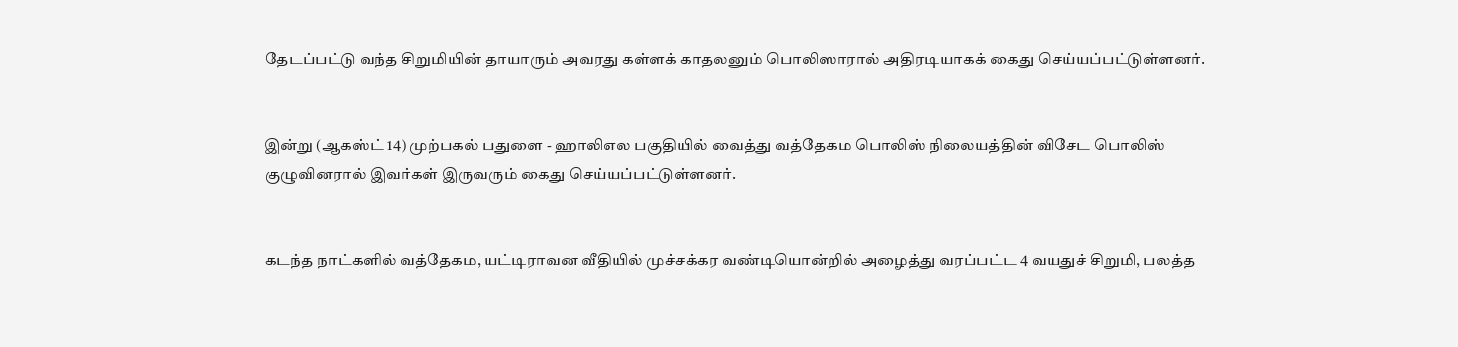தேடப்பட்டு வந்த சிறுமியின் தாயாரும் அவரது கள்ளக் காதலனும் பொலிஸாரால் அதிரடியாகக் கைது செய்யப்பட்டுள்ளனர்.


இன்று (ஆகஸ்ட் 14) முற்பகல் பதுளை - ஹாலிஎல பகுதியில் வைத்து வத்தேகம பொலிஸ் நிலையத்தின் விசேட பொலிஸ் குழுவினரால் இவர்கள் இருவரும் கைது செய்யப்பட்டுள்ளனர்.


கடந்த நாட்களில் வத்தேகம, யட்டிராவன வீதியில் முச்சக்கர வண்டியொன்றில் அழைத்து வரப்பட்ட 4 வயதுச் சிறுமி, பலத்த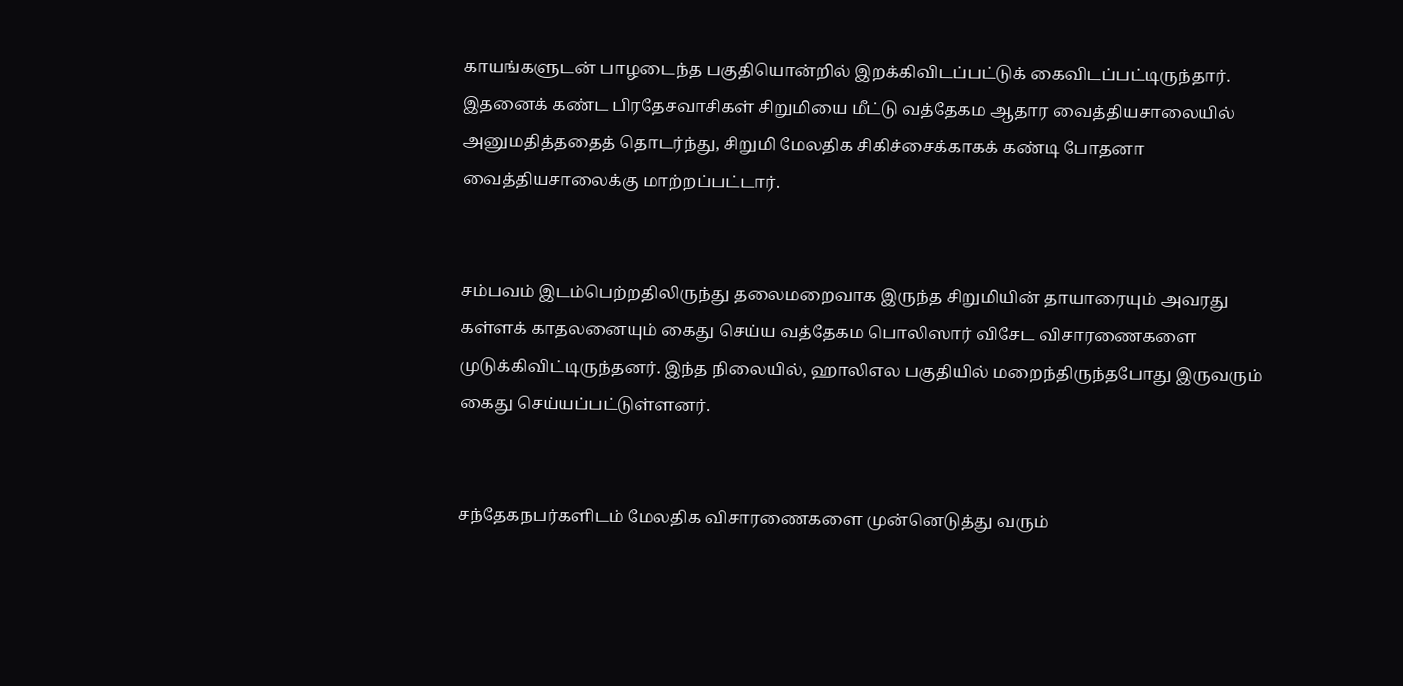காயங்களுடன் பாழடைந்த பகுதியொன்றில் இறக்கிவிடப்பட்டுக் கைவிடப்பட்டிருந்தார். இதனைக் கண்ட பிரதேசவாசிகள் சிறுமியை மீட்டு வத்தேகம ஆதார வைத்தியசாலையில் அனுமதித்ததைத் தொடர்ந்து, சிறுமி மேலதிக சிகிச்சைக்காகக் கண்டி போதனா வைத்தியசாலைக்கு மாற்றப்பட்டார்.


சம்பவம் இடம்பெற்றதிலிருந்து தலைமறைவாக இருந்த சிறுமியின் தாயாரையும் அவரது கள்ளக் காதலனையும் கைது செய்ய வத்தேகம பொலிஸார் விசேட விசாரணைகளை முடுக்கிவிட்டிருந்தனர். இந்த நிலையில், ஹாலிஎல பகுதியில் மறைந்திருந்தபோது இருவரும் கைது செய்யப்பட்டுள்ளனர்.


சந்தேகநபர்களிடம் மேலதிக விசாரணைகளை முன்னெடுத்து வரும்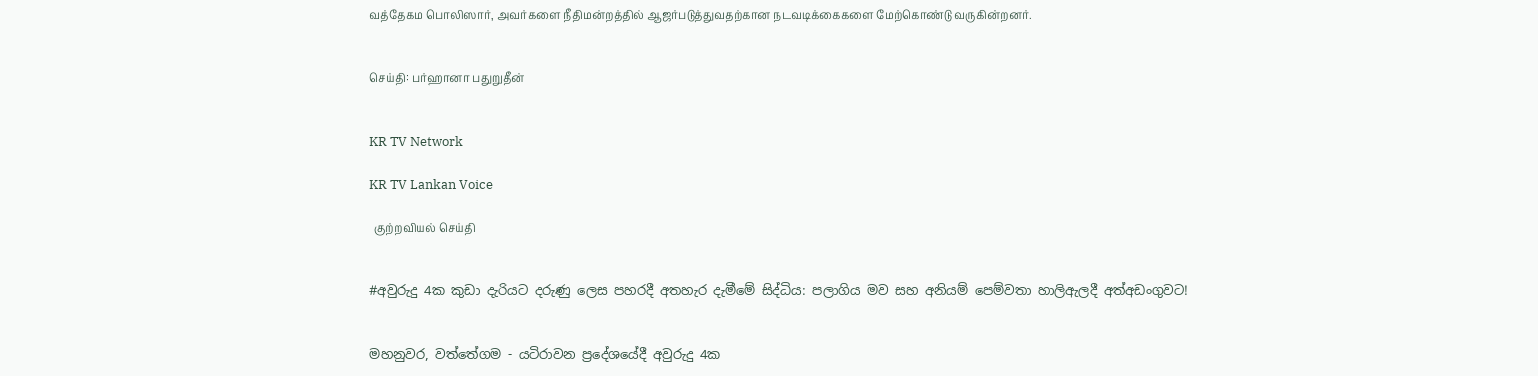வத்தேகம பொலிஸார், அவர்களை நீதிமன்றத்தில் ஆஜர்படுத்துவதற்கான நடவடிக்கைகளை மேற்கொண்டு வருகின்றனர்.


செய்தி: பர்ஹானா பதுறுதீன்


KR TV Network

KR TV Lankan Voice

  குற்றவியல் செய்தி


#අවුරුදු 4ක කුඩා දැරියට දරුණු ලෙස පහරදී අතහැර දැමීමේ සිද්ධිය: පලාගිය මව සහ අනියම් පෙම්වතා හාලිඇලදී අත්අඩංගුවට!


මහනුවර, වත්තේගම - යටිරාවන ප්‍රදේශයේදී අවුරුදු 4ක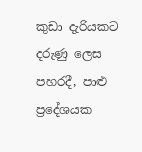කුඩා දැරියකට දරුණු ලෙස පහරදී, පාළු ප්‍රදේශයක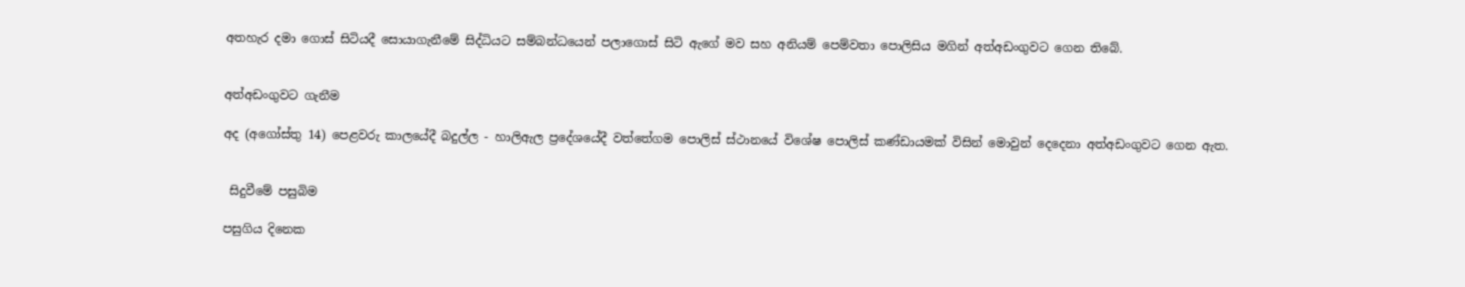අතහැර දමා ගොස් සිටියදී සොයාගැනීමේ සිද්ධියට සම්බන්ධයෙන් පලාගොස් සිටි ඇගේ මව සහ අනියම් පෙම්වතා පොලිසිය මගින් අත්අඩංගුවට ගෙන තිබේ.


අත්අඩංගුවට ගැනීම

අද (අගෝස්තු 14) පෙළවරු කාලයේදී බදුල්ල - හාලිඇල ප්‍රදේශයේදී වත්තේගම පොලිස් ස්ථානයේ විශේෂ පොලිස් කණ්ඩායමක් විසින් මොවුන් දෙදෙනා අත්අඩංගුවට ගෙන ඇත.


 සිදුවීමේ පසුබිම

පසුගිය දිනෙක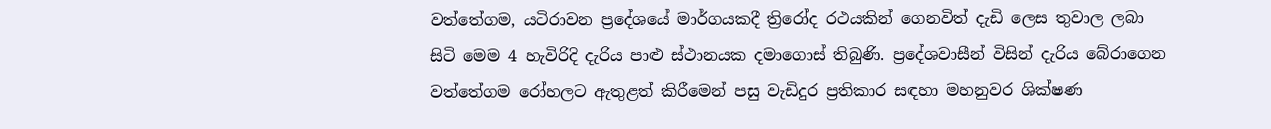වත්තේගම, යටිරාවන ප්‍රදේශයේ මාර්ගයකදී ත්‍රිරෝද රථයකින් ගෙනවිත් දැඩි ලෙස තුවාල ලබා සිටි මෙම 4 හැවිරිදි දැරිය පාළු ස්ථානයක දමාගොස් තිබුණි. ප්‍රදේශවාසීන් විසින් දැරිය බේරාගෙන වත්තේගම රෝහලට ඇතුළත් කිරීමෙන් පසු වැඩිදුර ප්‍රතිකාර සඳහා මහනුවර ශික්ෂණ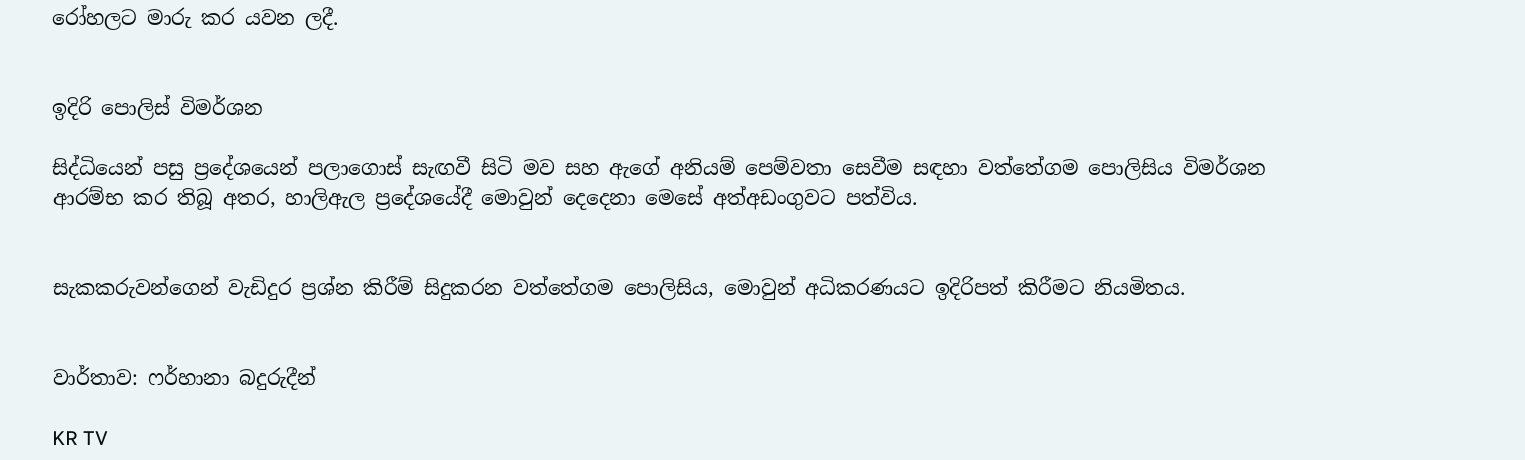රෝහලට මාරු කර යවන ලදී.


ඉදිරි පොලිස් විමර්ශන

සිද්ධියෙන් පසු ප්‍රදේශයෙන් පලාගොස් සැඟවී සිටි මව සහ ඇගේ අනියම් පෙම්වතා සෙවීම සඳහා වත්තේගම පොලිසිය විමර්ශන ආරම්භ කර තිබූ අතර, හාලිඇල ප්‍රදේශයේදී මොවුන් දෙදෙනා මෙසේ අත්අඩංගුවට පත්විය.


සැකකරුවන්ගෙන් වැඩිදුර ප්‍රශ්න කිරීම් සිදුකරන වත්තේගම පොලිසිය, මොවුන් අධිකරණයට ඉදිරිපත් කිරීමට නියමිතය.


වාර්තාව: ෆර්හානා බදුරුදීන්

KR TV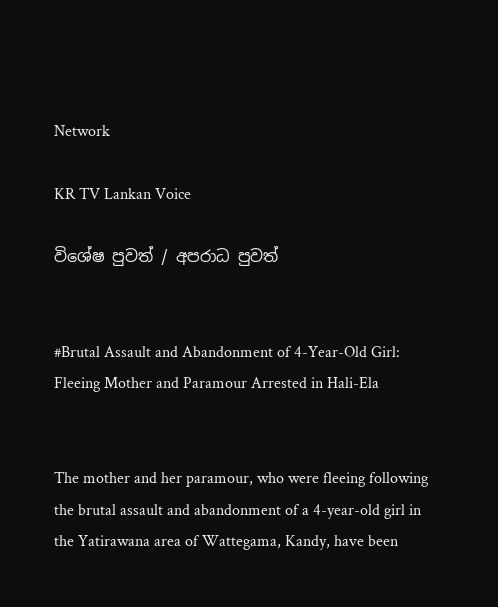Network

KR TV Lankan Voice

විශේෂ පුවත් / අපරාධ පුවත්


#Brutal Assault and Abandonment of 4-Year-Old Girl: Fleeing Mother and Paramour Arrested in Hali-Ela


The mother and her paramour, who were fleeing following the brutal assault and abandonment of a 4-year-old girl in the Yatirawana area of Wattegama, Kandy, have been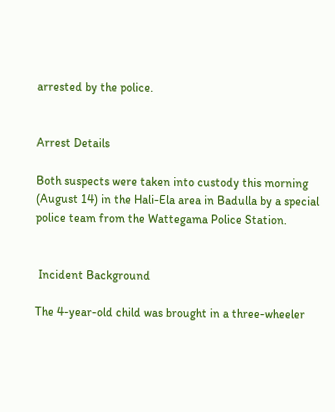arrested by the police.


Arrest Details

Both suspects were taken into custody this morning (August 14) in the Hali-Ela area in Badulla by a special police team from the Wattegama Police Station.


 Incident Background

The 4-year-old child was brought in a three-wheeler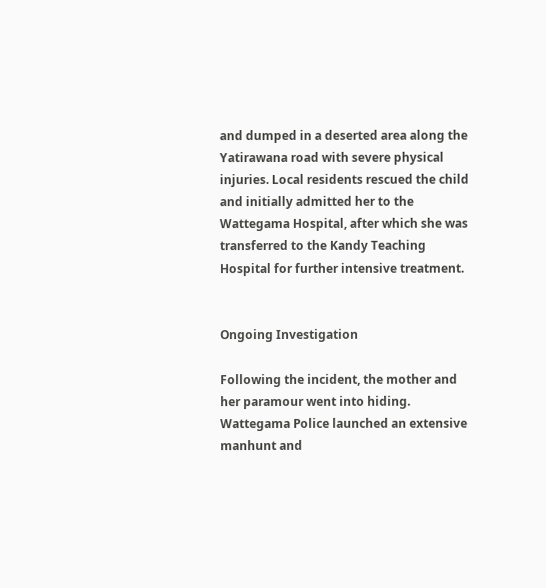and dumped in a deserted area along the Yatirawana road with severe physical injuries. Local residents rescued the child and initially admitted her to the Wattegama Hospital, after which she was transferred to the Kandy Teaching Hospital for further intensive treatment.


Ongoing Investigation

Following the incident, the mother and her paramour went into hiding. Wattegama Police launched an extensive manhunt and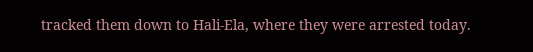tracked them down to Hali-Ela, where they were arrested today.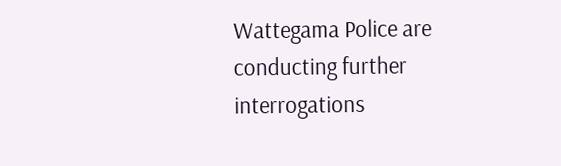Wattegama Police are conducting further interrogations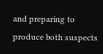and preparing to produce both suspects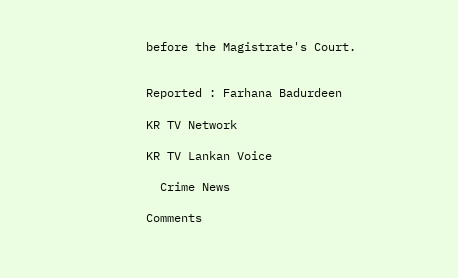before the Magistrate's Court.


Reported : Farhana Badurdeen

KR TV Network

KR TV Lankan Voice

  Crime News

Comments